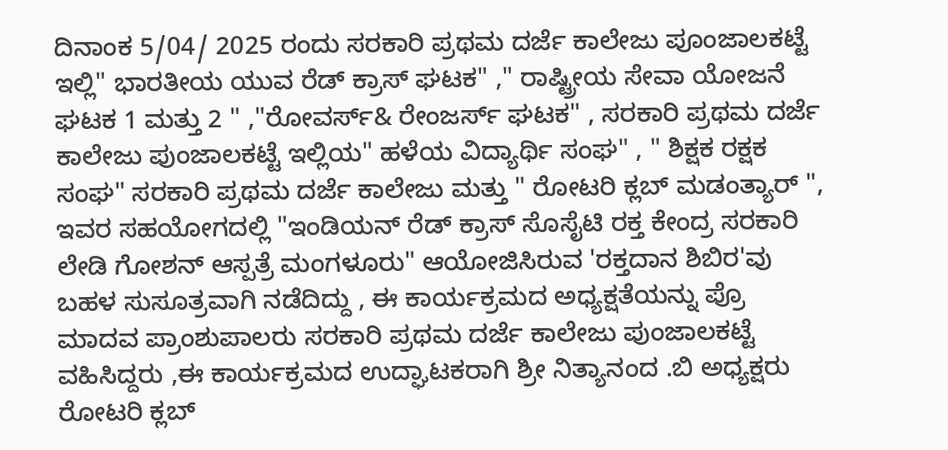ದಿನಾಂಕ 5/04/ 2025 ರಂದು ಸರಕಾರಿ ಪ್ರಥಮ ದರ್ಜೆ ಕಾಲೇಜು ಪೂಂಜಾಲಕಟ್ಟೆ ಇಲ್ಲಿ" ಭಾರತೀಯ ಯುವ ರೆಡ್ ಕ್ರಾಸ್ ಘಟಕ" ," ರಾಷ್ಟ್ರೀಯ ಸೇವಾ ಯೋಜನೆ ಘಟಕ 1 ಮತ್ತು 2 " ,"ರೋವರ್ಸ್& ರೇಂಜರ್ಸ್ ಘಟಕ" , ಸರಕಾರಿ ಪ್ರಥಮ ದರ್ಜೆ ಕಾಲೇಜು ಪುಂಜಾಲಕಟ್ಟೆ ಇಲ್ಲಿಯ" ಹಳೆಯ ವಿದ್ಯಾರ್ಥಿ ಸಂಘ" , " ಶಿಕ್ಷಕ ರಕ್ಷಕ ಸಂಘ" ಸರಕಾರಿ ಪ್ರಥಮ ದರ್ಜೆ ಕಾಲೇಜು ಮತ್ತು " ರೋಟರಿ ಕ್ಲಬ್ ಮಡಂತ್ಯಾರ್ ", ಇವರ ಸಹಯೋಗದಲ್ಲಿ "ಇಂಡಿಯನ್ ರೆಡ್ ಕ್ರಾಸ್ ಸೊಸೈಟಿ ರಕ್ತ ಕೇಂದ್ರ ಸರಕಾರಿ ಲೇಡಿ ಗೋಶನ್ ಆಸ್ಪತ್ರೆ ಮಂಗಳೂರು" ಆಯೋಜಿಸಿರುವ 'ರಕ್ತದಾನ ಶಿಬಿರ'ವು ಬಹಳ ಸುಸೂತ್ರವಾಗಿ ನಡೆದಿದ್ದು , ಈ ಕಾರ್ಯಕ್ರಮದ ಅಧ್ಯಕ್ಷತೆಯನ್ನು ಪ್ರೊ ಮಾದವ ಪ್ರಾಂಶುಪಾಲರು ಸರಕಾರಿ ಪ್ರಥಮ ದರ್ಜೆ ಕಾಲೇಜು ಪುಂಜಾಲಕಟ್ಟೆ ವಹಿಸಿದ್ದರು ,ಈ ಕಾರ್ಯಕ್ರಮದ ಉದ್ಘಾಟಕರಾಗಿ ಶ್ರೀ ನಿತ್ಯಾನಂದ .ಬಿ ಅಧ್ಯಕ್ಷರು ರೋಟರಿ ಕ್ಲಬ್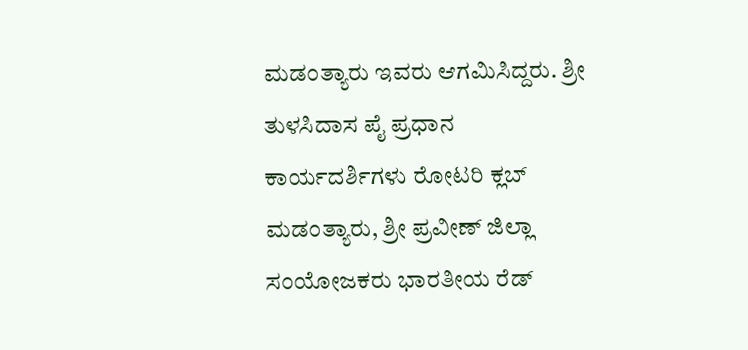ಮಡಂತ್ಯಾರು ಇವರು ಆಗಮಿಸಿದ್ದರು. ಶ್ರೀ ತುಳಸಿದಾಸ ಪೈ ಪ್ರಧಾನ ಕಾರ್ಯದರ್ಶಿಗಳು ರೋಟರಿ ಕ್ಲಬ್ ಮಡಂತ್ಯಾರು, ಶ್ರೀ ಪ್ರವೀಣ್ ಜಿಲ್ಲಾ ಸಂಯೋಜಕರು ಭಾರತೀಯ ರೆಡ್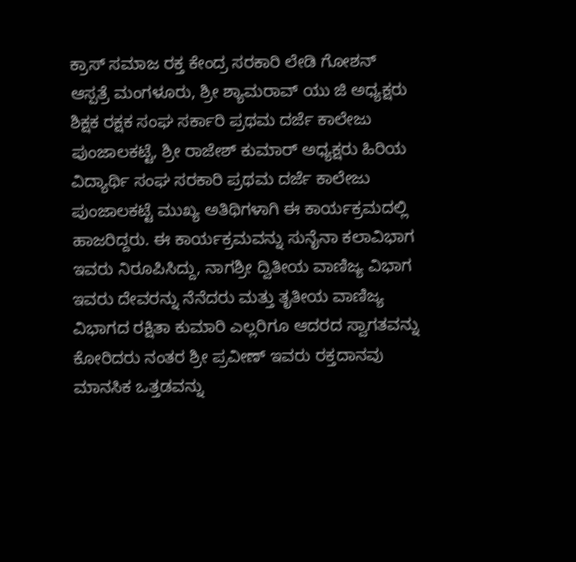ಕ್ರಾಸ್ ಸಮಾಜ ರಕ್ತ ಕೇಂದ್ರ ಸರಕಾರಿ ಲೇಡಿ ಗೋಶನ್ ಆಸ್ಪತ್ರೆ ಮಂಗಳೂರು, ಶ್ರೀ ಶ್ಯಾಮರಾವ್ ಯು ಜಿ ಅಧ್ಯಕ್ಷರು ಶಿಕ್ಷಕ ರಕ್ಷಕ ಸಂಘ ಸರ್ಕಾರಿ ಪ್ರಥಮ ದರ್ಜೆ ಕಾಲೇಜು ಪುಂಜಾಲಕಟ್ಟೆ, ಶ್ರೀ ರಾಜೇಶ್ ಕುಮಾರ್ ಅಧ್ಯಕ್ಷರು ಹಿರಿಯ ವಿದ್ಯಾರ್ಥಿ ಸಂಘ ಸರಕಾರಿ ಪ್ರಥಮ ದರ್ಜೆ ಕಾಲೇಜು ಪುಂಜಾಲಕಟ್ಟೆ ಮುಖ್ಯ ಅತಿಥಿಗಳಾಗಿ ಈ ಕಾರ್ಯಕ್ರಮದಲ್ಲಿ ಹಾಜರಿದ್ದರು. ಈ ಕಾರ್ಯಕ್ರಮವನ್ನು ಸುನೈನಾ ಕಲಾವಿಭಾಗ ಇವರು ನಿರೂಪಿಸಿದ್ದು, ನಾಗಶ್ರೀ ದ್ವಿತೀಯ ವಾಣಿಜ್ಯ ವಿಭಾಗ ಇವರು ದೇವರನ್ನು ನೆನೆದರು ಮತ್ತು ತೃತೀಯ ವಾಣಿಜ್ಯ ವಿಭಾಗದ ರಕ್ಷಿತಾ ಕುಮಾರಿ ಎಲ್ಲರಿಗೂ ಆದರದ ಸ್ವಾಗತವನ್ನು ಕೋರಿದರು ನಂತರ ಶ್ರೀ ಪ್ರವೀಣ್ ಇವರು ರಕ್ತದಾನವು ಮಾನಸಿಕ ಒತ್ತಡವನ್ನು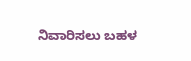ನಿವಾರಿಸಲು ಬಹಳ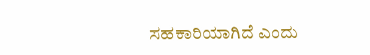ಸಹಕಾರಿಯಾಗಿದೆ ಎಂದು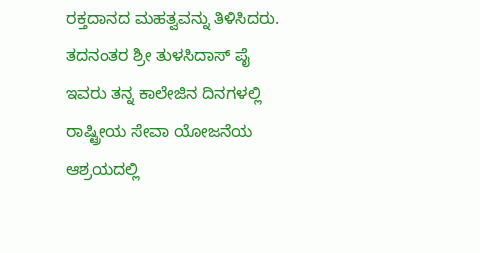ರಕ್ತದಾನದ ಮಹತ್ವವನ್ನು ತಿಳಿಸಿದರು. ತದನಂತರ ಶ್ರೀ ತುಳಸಿದಾಸ್ ಪೈ ಇವರು ತನ್ನ ಕಾಲೇಜಿನ ದಿನಗಳಲ್ಲಿ ರಾಷ್ಟ್ರೀಯ ಸೇವಾ ಯೋಜನೆಯ ಆಶ್ರಯದಲ್ಲಿ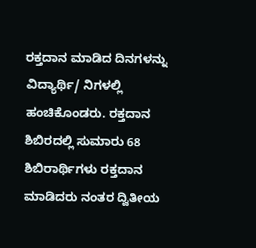ರಕ್ತದಾನ ಮಾಡಿದ ದಿನಗಳನ್ನು ವಿದ್ಯಾರ್ಥಿ/ ನಿಗಳಲ್ಲಿ ಹಂಚಿಕೊಂಡರು. ರಕ್ತದಾನ ಶಿಬಿರದಲ್ಲಿ ಸುಮಾರು 68 ಶಿಬಿರಾರ್ಥಿಗಳು ರಕ್ತದಾನ ಮಾಡಿದರು ನಂತರ ದ್ವಿತೀಯ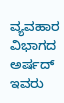ವ್ಯವಹಾರ ವಿಭಾಗದ ಅರ್ಷದ್ ಇವರು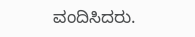ವಂದಿಸಿದರು.